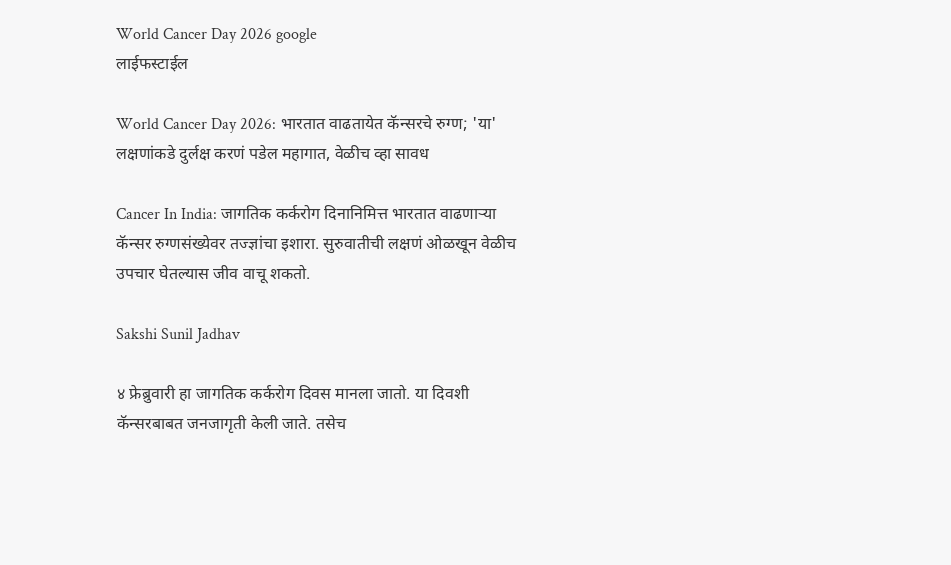World Cancer Day 2026 google
लाईफस्टाईल

World Cancer Day 2026: भारतात वाढतायेत कॅन्सरचे रुग्ण; 'या' लक्षणांकडे दुर्लक्ष करणं पडेल महागात, वेळीच व्हा सावध

Cancer In India: जागतिक कर्करोग दिनानिमित्त भारतात वाढणाऱ्या कॅन्सर रुग्णसंख्येवर तज्ज्ञांचा इशारा. सुरुवातीची लक्षणं ओळखून वेळीच उपचार घेतल्यास जीव वाचू शकतो.

Sakshi Sunil Jadhav

४ फ्रेब्रुवारी हा जागतिक कर्करोग दिवस मानला जातो. या दिवशी कॅन्सरबाबत जनजागृती केली जाते. तसेच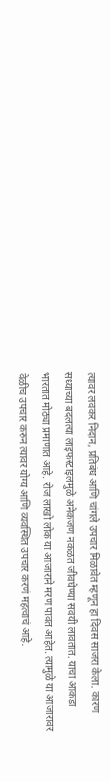त्यावर लवकर निदान, प्रतिबंध आणि चांगले उपचार मिळावेत म्हणून हा दिवस साजरा केला. कारण सध्याच्या बदलत्या लाइफस्टाइलमुळे अनेकजण नकळत जीवघेण्या सवयी लावतात. याचा आकडा भारतात मोठ्या प्रमाणात आहे. रोज लाखो लोक या आजाराने मरण पावत आहेत. त्यामुळे या आजारावर वेळीच उपचार करुन त्यावर योग्य आणि व्यवस्थित उपचार करणं महत्वाचं आहे.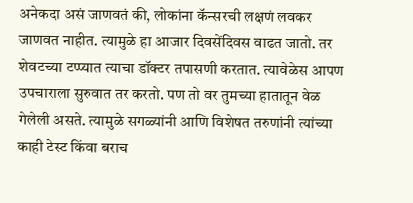अनेकदा असं जाणवतं की, लोकांना कॅन्सरची लक्षणं लवकर जाणवत नाहीत. त्यामुळे हा आजार दिवसेंदिवस वाढत जातो. तर शेवटच्या टप्प्यात त्याचा डॉक्टर तपासणी करतात. त्यावेळेस आपण उपचाराला सुरुवात तर करतो. पण तो वर तुमच्या हातातून वेळ गेलेली असते. त्यामुळे सगळ्यांनी आणि विशेषत तरुणांनी त्यांच्या काही टेस्ट किंवा बराच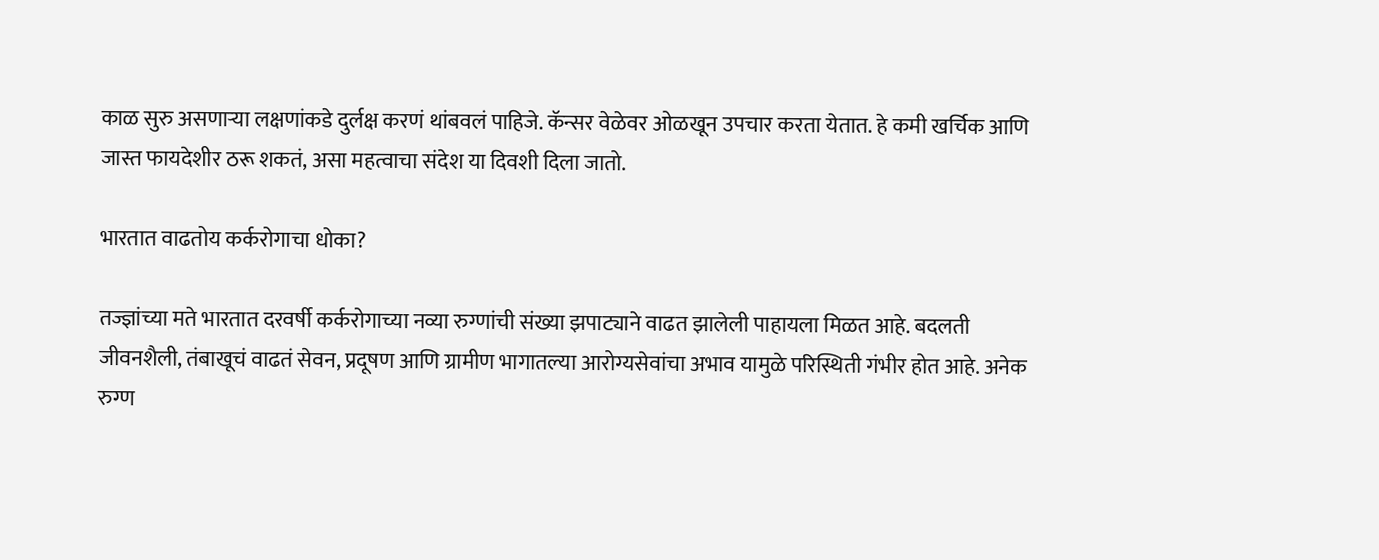काळ सुरु असणाऱ्या लक्षणांकडे दुर्लक्ष करणं थांबवलं पाहिजे. कॅन्सर वेळेवर ओळखून उपचार करता येतात. हे कमी खर्चिक आणि जास्त फायदेशीर ठरू शकतं, असा महत्वाचा संदेश या दिवशी दिला जातो.

भारतात वाढतोय कर्करोगाचा धोका?

तज्ज्ञांच्या मते भारतात दरवर्षी कर्करोगाच्या नव्या रुग्णांची संख्या झपाट्याने वाढत झालेली पाहायला मिळत आहे. बदलती जीवनशैली, तंबाखूचं वाढतं सेवन, प्रदूषण आणि ग्रामीण भागातल्या आरोग्यसेवांचा अभाव यामुळे परिस्थिती गंभीर होत आहे. अनेक रुग्ण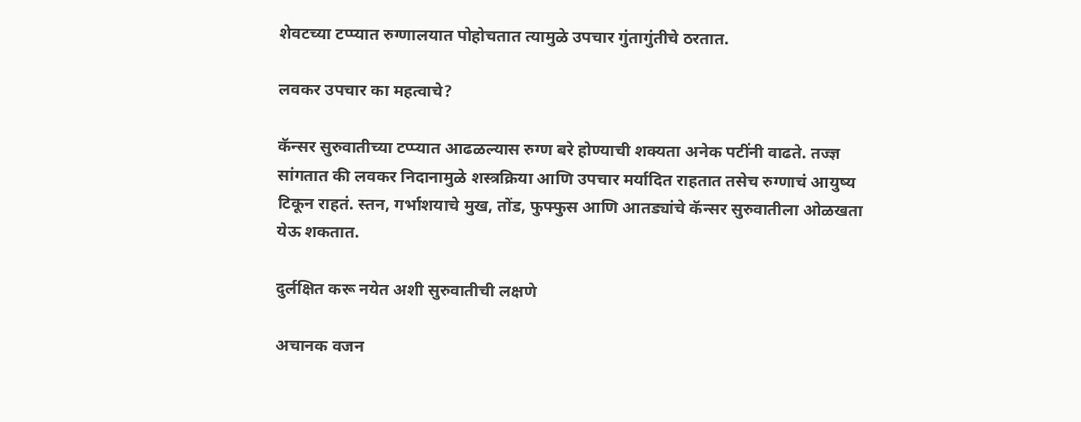शेवटच्या टप्प्यात रुग्णालयात पोहोचतात त्यामुळे उपचार गुंतागुंतीचे ठरतात.

लवकर उपचार का महत्वाचे?

कॅन्सर सुरुवातीच्या टप्प्यात आढळल्यास रुग्ण बरे होण्याची शक्यता अनेक पटींनी वाढते. तज्ज्ञ सांगतात की लवकर निदानामुळे शस्त्रक्रिया आणि उपचार मर्यादित राहतात तसेच रुग्णाचं आयुष्य टिकून राहतं. स्तन, गर्भाशयाचे मुख, तोंड, फुफ्फुस आणि आतड्यांचे कॅन्सर सुरुवातीला ओळखता येऊ शकतात.

दुर्लक्षित करू नयेत अशी सुरुवातीची लक्षणे

अचानक वजन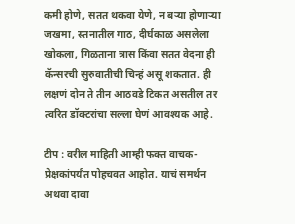कमी होणे, सतत थकवा येणे, न बऱ्या होणाऱ्या जखमा, स्तनातील गाठ, दीर्घकाळ असलेला खोकला, गिळताना त्रास किंवा सतत वेदना ही कॅन्सरची सुरुवातीची चिन्हं असू शकतात. ही लक्षणं दोन ते तीन आठवडे टिकत असतील तर त्वरित डॉक्टरांचा सल्ला घेणं आवश्यक आहे.

टीप : वरील माहिती आम्ही फक्त वाचक-प्रेक्षकांपर्यंत पोहचवत आहोत. याचं समर्थन अथवा दावा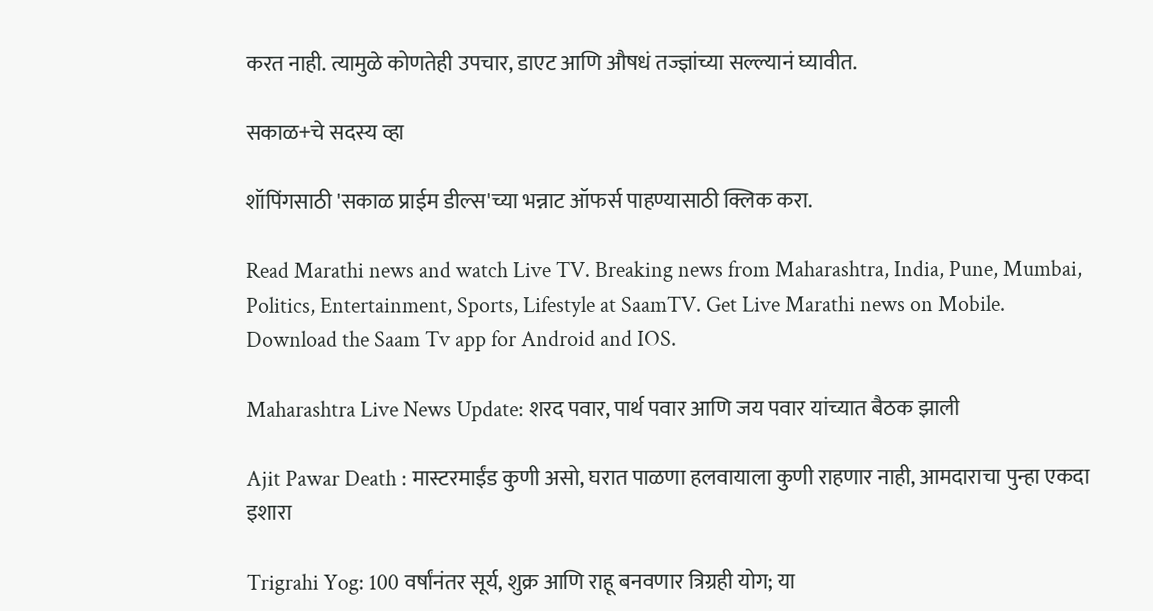करत नाही. त्यामुळे कोणतेही उपचार, डाएट आणि औषधं तज्ज्ञांच्या सल्ल्यानं घ्यावीत.

सकाळ+चे सदस्य व्हा

शॉपिंगसाठी 'सकाळ प्राईम डील्स'च्या भन्नाट ऑफर्स पाहण्यासाठी क्लिक करा.

Read Marathi news and watch Live TV. Breaking news from Maharashtra, India, Pune, Mumbai, Politics, Entertainment, Sports, Lifestyle at SaamTV. Get Live Marathi news on Mobile. Download the Saam Tv app for Android and IOS.

Maharashtra Live News Update: शरद पवार, पार्थ पवार आणि जय पवार यांच्यात बैठक झाली

Ajit Pawar Death : मास्टरमाईंड कुणी असो, घरात पाळणा हलवायाला कुणी राहणार नाही, आमदाराचा पुन्हा एकदा इशारा

Trigrahi Yog: 100 वर्षांनंतर सूर्य, शुक्र आणि राहू बनवणार त्रिग्रही योग; या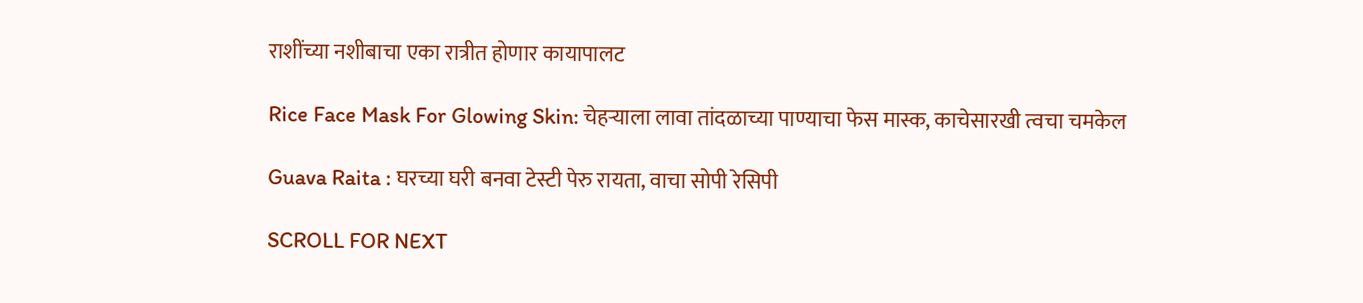राशींच्या नशीबाचा एका रात्रीत होणार कायापालट

Rice Face Mask For Glowing Skin: चेहऱ्याला लावा तांदळाच्या पाण्याचा फेस मास्क, काचेसारखी त्वचा चमकेल

Guava Raita : घरच्या घरी बनवा टेस्टी पेरु रायता, वाचा सोपी रेसिपी

SCROLL FOR NEXT